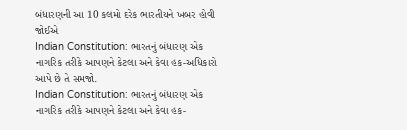બંધારણની આ 10 કલમો દરેક ભારતીયને ખબર હોવી જોઈએ
Indian Constitution: ભારતનું બંધારણ એક નાગરિક તરીકે આપણને કેટલા અને કેવા હક-અધિકારો આપે છે તે સમજો.
Indian Constitution: ભારતનું બંધારણ એક નાગરિક તરીકે આપણને કેટલા અને કેવા હક-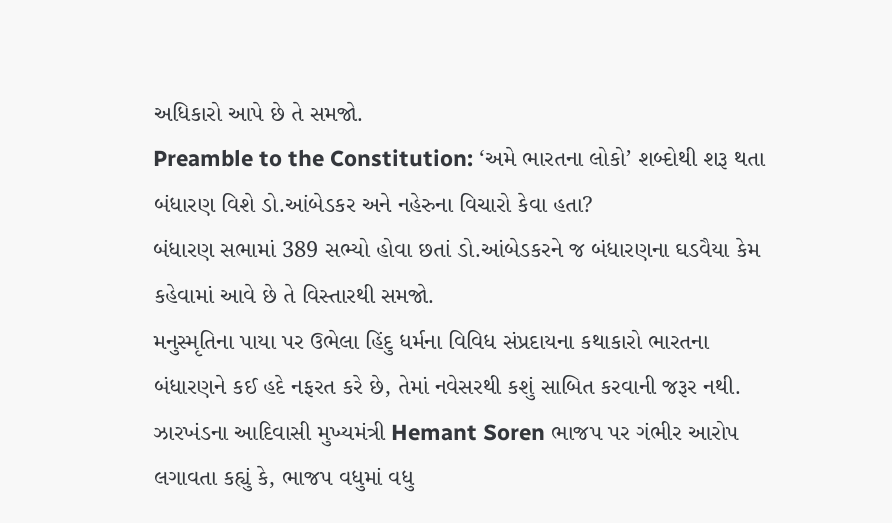અધિકારો આપે છે તે સમજો.
Preamble to the Constitution: ‘અમે ભારતના લોકો’ શબ્દોથી શરૂ થતા બંધારણ વિશે ડો.આંબેડકર અને નહેરુના વિચારો કેવા હતા?
બંધારણ સભામાં 389 સભ્યો હોવા છતાં ડો.આંબેડકરને જ બંધારણના ઘડવૈયા કેમ કહેવામાં આવે છે તે વિસ્તારથી સમજો.
મનુસ્મૃતિના પાયા પર ઉભેલા હિંદુ ધર્મના વિવિધ સંપ્રદાયના કથાકારો ભારતના બંધારણને કઈ હદે નફરત કરે છે, તેમાં નવેસરથી કશું સાબિત કરવાની જરૂર નથી.
ઝારખંડના આદિવાસી મુખ્યમંત્રી Hemant Soren ભાજપ પર ગંભીર આરોપ લગાવતા કહ્યું કે, ભાજપ વધુમાં વધુ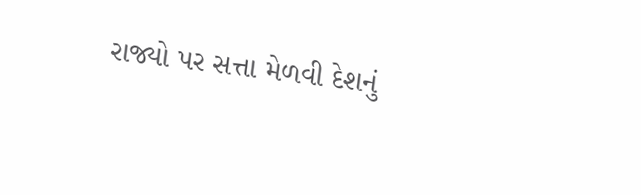રાજ્યો પર સત્તા મેળવી દેશનું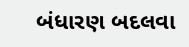બંધારણ બદલવા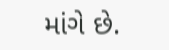માંગે છે.